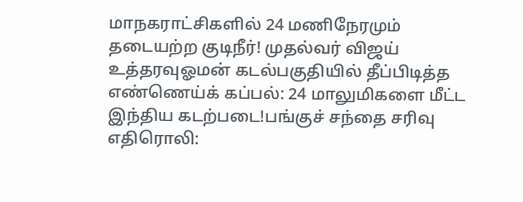மாநகராட்சிகளில் 24 மணிநேரமும் தடையற்ற குடிநீர்! முதல்வர் விஜய் உத்தரவுஓமன் கடல்பகுதியில் தீப்பிடித்த எண்ணெய்க் கப்பல்: 24 மாலுமிகளை மீட்ட இந்திய கடற்படை!பங்குச் சந்தை சரிவு எதிரொலி: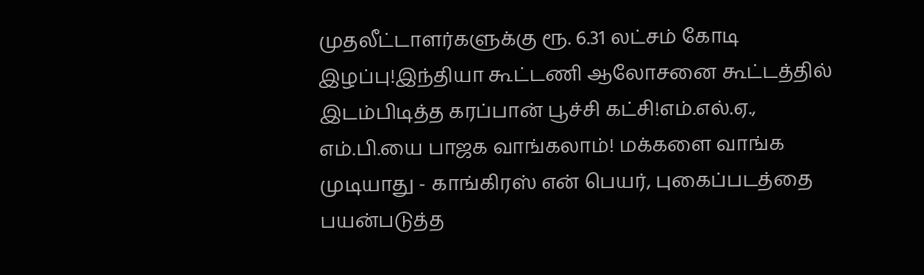முதலீட்டாளர்களுக்கு ரூ. 6.31 லட்சம் கோடி இழப்பு!இந்தியா கூட்டணி ஆலோசனை கூட்டத்தில் இடம்பிடித்த கரப்பான் பூச்சி கட்சி!எம்.எல்.ஏ., எம்.பி.யை பாஜக வாங்கலாம்! மக்களை வாங்க முடியாது - காங்கிரஸ் என் பெயர், புகைப்படத்தை பயன்படுத்த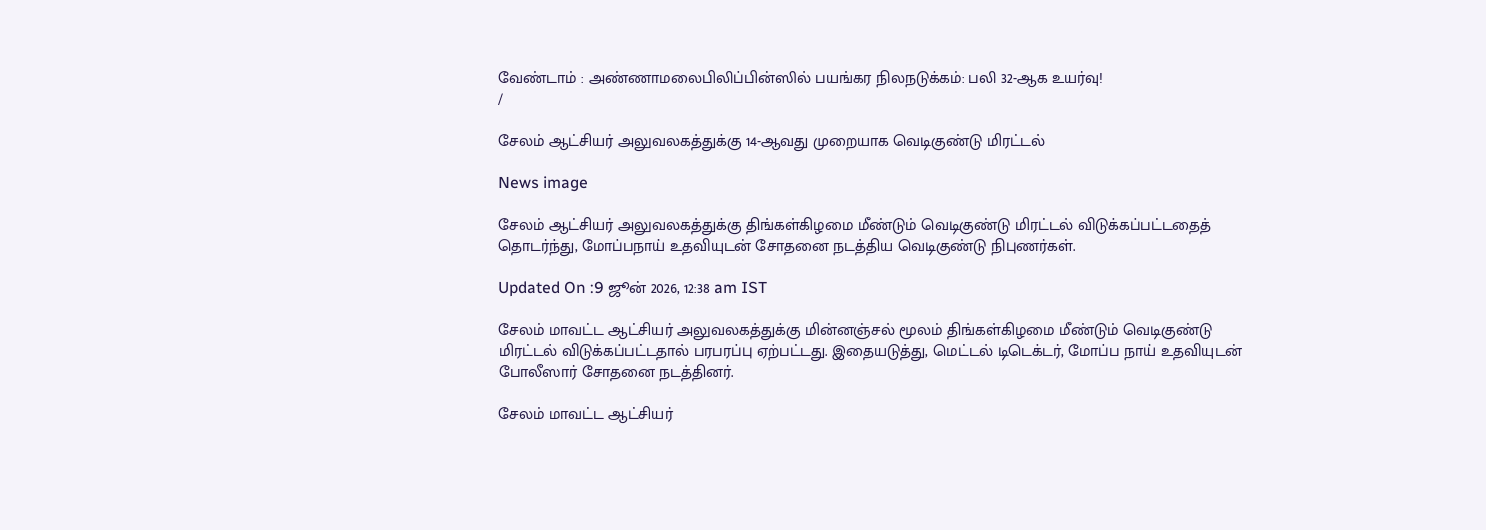வேண்டாம் : அண்ணாமலைபிலிப்பின்ஸில் பயங்கர நிலநடுக்கம்: பலி 32-ஆக உயர்வு!
/

சேலம் ஆட்சியர் அலுவலகத்துக்கு 14-ஆவது முறையாக வெடிகுண்டு மிரட்டல்

News image

சேலம் ஆட்சியர் அலுவலகத்துக்கு திங்கள்கிழமை மீண்டும் வெடிகுண்டு மிரட்டல் விடுக்கப்பட்டதைத் தொடர்ந்து, மோப்பநாய் உதவியுடன் சோதனை நடத்திய வெடிகுண்டு நிபுணர்கள்.

Updated On :9 ஜூன் 2026, 12:38 am IST

சேலம் மாவட்ட ஆட்சியர் அலுவலகத்துக்கு மின்னஞ்சல் மூலம் திங்கள்கிழமை மீண்டும் வெடிகுண்டு மிரட்டல் விடுக்கப்பட்டதால் பரபரப்பு ஏற்பட்டது. இதையடுத்து, மெட்டல் டிடெக்டர், மோப்ப நாய் உதவியுடன் போலீஸார் சோதனை நடத்தினர்.

சேலம் மாவட்ட ஆட்சியர்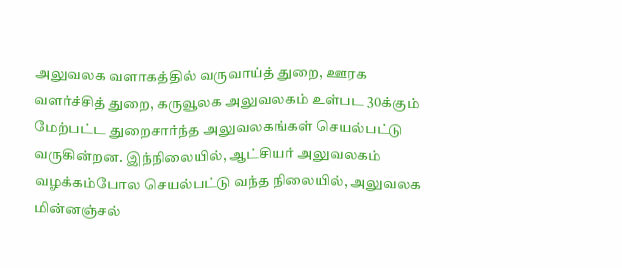அலுவலக வளாகத்தில் வருவாய்த் துறை, ஊரக வளர்ச்சித் துறை, கருவூலக அலுவலகம் உள்பட 30க்கும் மேற்பட்ட துறைசார்ந்த அலுவலகங்கள் செயல்பட்டு வருகின்றன. இந்நிலையில், ஆட்சியர் அலுவலகம் வழக்கம்போல செயல்பட்டு வந்த நிலையில், அலுவலக மின்னஞ்சல்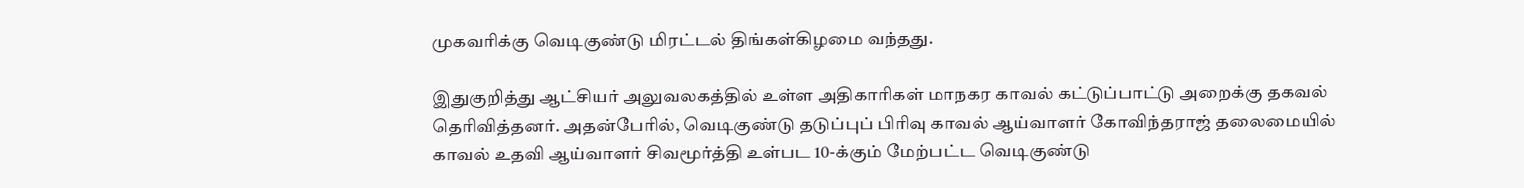முகவரிக்கு வெடிகுண்டு மிரட்டல் திங்கள்கிழமை வந்தது.

இதுகுறித்து ஆட்சியர் அலுவலகத்தில் உள்ள அதிகாரிகள் மாநகர காவல் கட்டுப்பாட்டு அறைக்கு தகவல் தெரிவித்தனர். அதன்பேரில், வெடிகுண்டு தடுப்புப் பிரிவு காவல் ஆய்வாளர் கோவிந்தராஜ் தலைமையில் காவல் உதவி ஆய்வாளர் சிவமூர்த்தி உள்பட 10-க்கும் மேற்பட்ட வெடிகுண்டு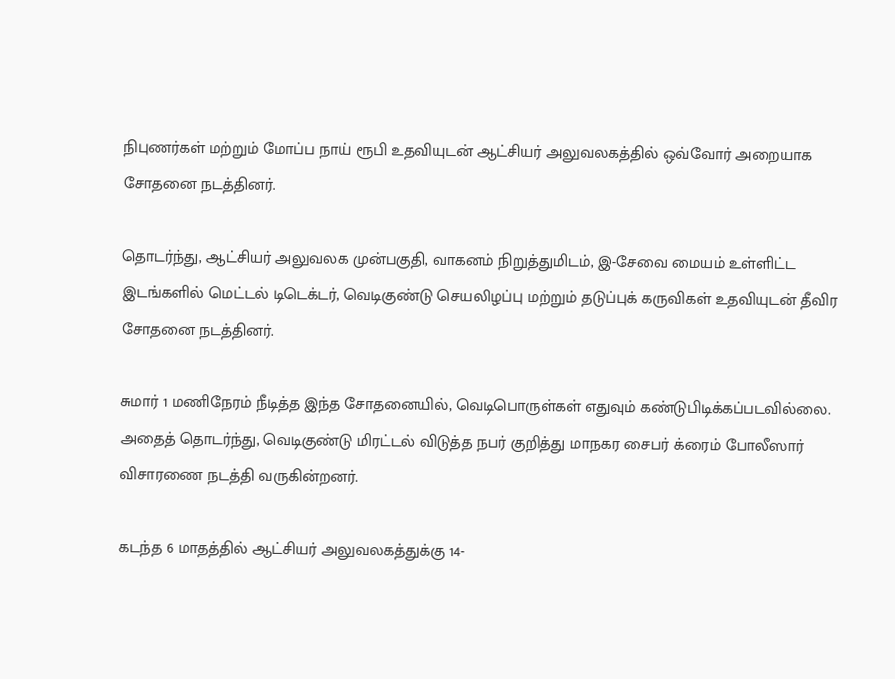நிபுணர்கள் மற்றும் மோப்ப நாய் ரூபி உதவியுடன் ஆட்சியர் அலுவலகத்தில் ஒவ்வோர் அறையாக சோதனை நடத்தினர்.

தொடர்ந்து, ஆட்சியர் அலுவலக முன்பகுதி, வாகனம் நிறுத்துமிடம், இ-சேவை மையம் உள்ளிட்ட இடங்களில் மெட்டல் டிடெக்டர், வெடிகுண்டு செயலிழப்பு மற்றும் தடுப்புக் கருவிகள் உதவியுடன் தீவிர சோதனை நடத்தினர்.

சுமார் 1 மணிநேரம் நீடித்த இந்த சோதனையில், வெடிபொருள்கள் எதுவும் கண்டுபிடிக்கப்படவில்லை. அதைத் தொடர்ந்து, வெடிகுண்டு மிரட்டல் விடுத்த நபர் குறித்து மாநகர சைபர் க்ரைம் போலீஸார் விசாரணை நடத்தி வருகின்றனர்.

கடந்த 6 மாதத்தில் ஆட்சியர் அலுவலகத்துக்கு 14-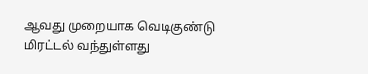ஆவது முறையாக வெடிகுண்டு மிரட்டல் வந்துள்ளது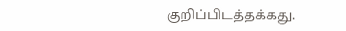குறிப்பிடத்தக்கது.